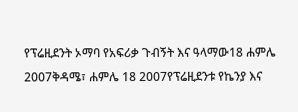የፕሬዚደንት ኦማባ የአፍሪቃ ጉብኝት እና ዓላማው18 ሐምሌ 2007ቅዳሜ፣ ሐምሌ 18 2007የፕሬዚደንቱ የኬንያ እና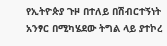የኢትዮጵያ ጉዞ በተለይ በሽብርተኝነት አንፃር በሚካሄደው ትግል ላይ ያተኮረ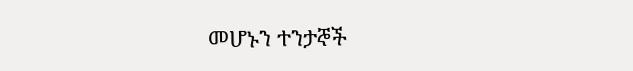መሆኑን ተንታኞች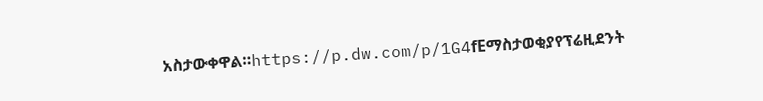አስታውቀዋል።https://p.dw.com/p/1G4fEማስታወቂያየፕሬዚደንት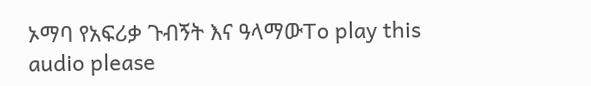ኦማባ የአፍሪቃ ጉብኝት እና ዓላማውTo play this audio please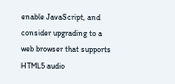enable JavaScript, and consider upgrading to a web browser that supports HTML5 audio